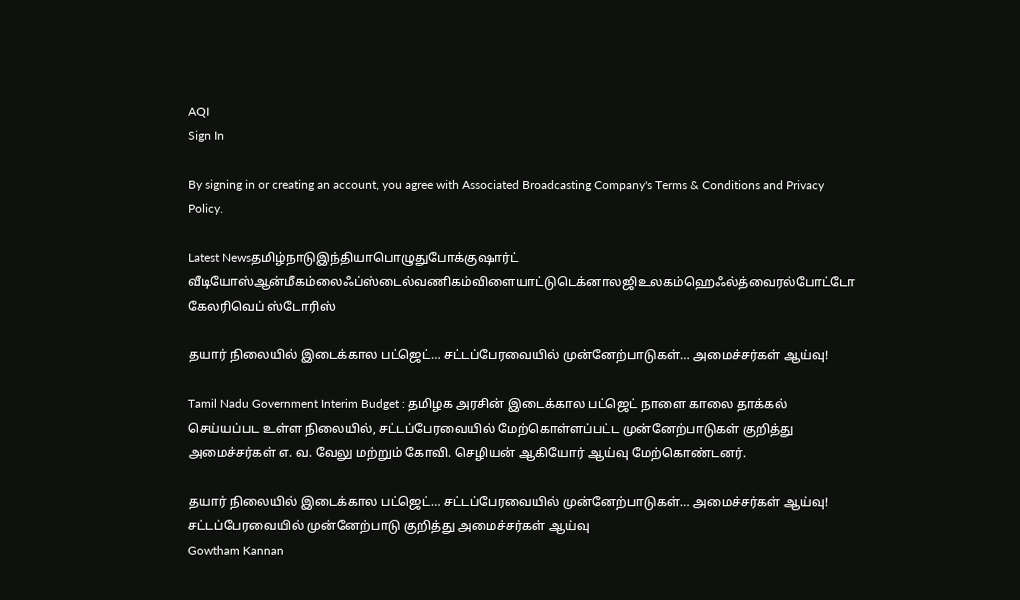AQI
Sign In

By signing in or creating an account, you agree with Associated Broadcasting Company's Terms & Conditions and Privacy Policy.

Latest Newsதமிழ்நாடுஇந்தியாபொழுதுபோக்குஷார்ட் வீடியோஸ்ஆன்மீகம்லைஃப்ஸ்டைல்வணிகம்விளையாட்டுடெக்னாலஜிஉலகம்ஹெஃல்த்வைரல்போட்டோ கேலரிவெப் ஸ்டோரிஸ்

தயார் நிலையில் இடைக்கால பட்ஜெட்… சட்டப்பேரவையில் முன்னேற்பாடுகள்… அமைச்சர்கள் ஆய்வு!

Tamil Nadu Government Interim Budget : தமிழக அரசின் இடைக்கால பட்ஜெட் நாளை காலை தாக்கல் செய்யப்பட உள்ள நிலையில், சட்டப்பேரவையில் மேற்கொள்ளப்பட்ட முன்னேற்பாடுகள் குறித்து அமைச்சர்கள் எ. வ. வேலு மற்றும் கோவி. செழியன் ஆகியோர் ஆய்வு மேற்கொண்டனர்.

தயார் நிலையில் இடைக்கால பட்ஜெட்… சட்டப்பேரவையில் முன்னேற்பாடுகள்… அமைச்சர்கள் ஆய்வு!
சட்டப்பேரவையில் முன்னேற்பாடு குறித்து அமைச்சர்கள் ஆய்வு
Gowtham Kannan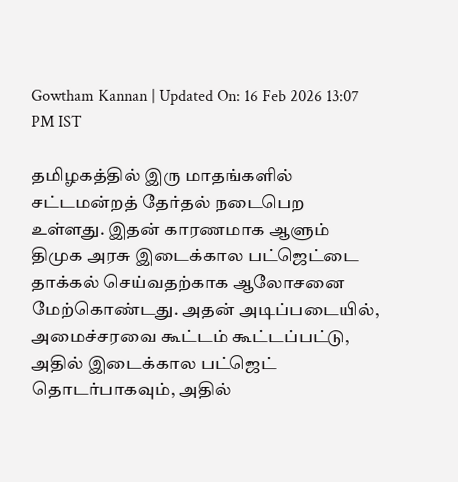Gowtham Kannan | Updated On: 16 Feb 2026 13:07 PM IST

தமிழகத்தில் இரு மாதங்களில் சட்டமன்றத் தேர்தல் நடைபெற உள்ளது. இதன் காரணமாக ஆளும் திமுக அரசு இடைக்கால பட்ஜெட்டை தாக்கல் செய்வதற்காக ஆலோசனை மேற்கொண்டது. அதன் அடிப்படையில், அமைச்சரவை கூட்டம் கூட்டப்பட்டு, அதில் இடைக்கால பட்ஜெட் தொடர்பாகவும், அதில்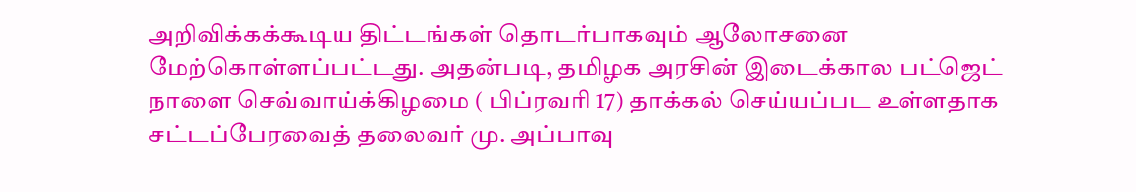அறிவிக்கக்கூடிய திட்டங்கள் தொடர்பாகவும் ஆலோசனை மேற்கொள்ளப்பட்டது. அதன்படி, தமிழக அரசின் இடைக்கால பட்ஜெட் நாளை செவ்வாய்க்கிழமை ( பிப்ரவரி 17) தாக்கல் செய்யப்பட உள்ளதாக சட்டப்பேரவைத் தலைவர் மு. அப்பாவு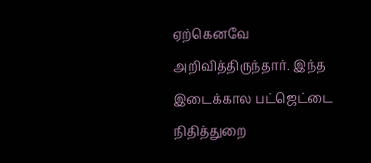ஏற்கெனவே அறிவித்திருந்தார். இந்த இடைக்கால பட்ஜெட்டை நிதித்துறை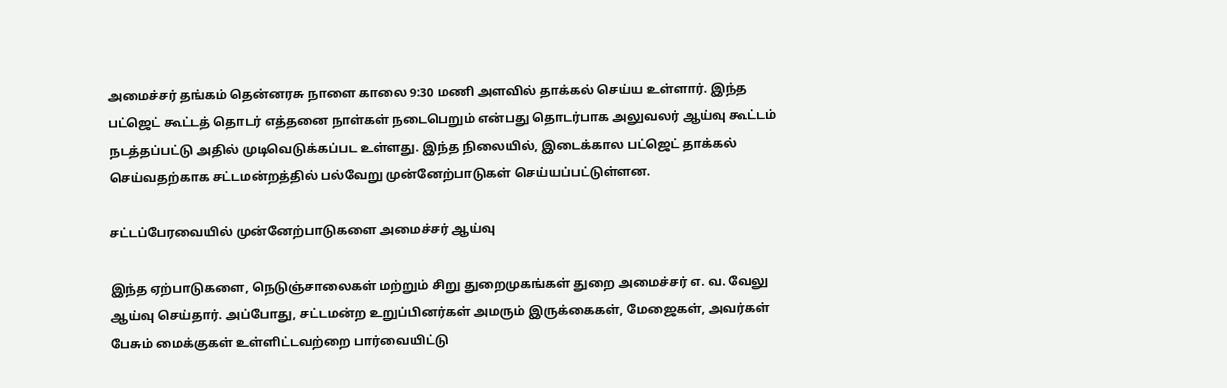அமைச்சர் தங்கம் தென்னரசு நாளை காலை 9:30 மணி அளவில் தாக்கல் செய்ய உள்ளார். இந்த பட்ஜெட் கூட்டத் தொடர் எத்தனை நாள்கள் நடைபெறும் என்பது தொடர்பாக அலுவலர் ஆய்வு கூட்டம் நடத்தப்பட்டு அதில் முடிவெடுக்கப்பட உள்ளது. இந்த நிலையில், இடைக்கால பட்ஜெட் தாக்கல் செய்வதற்காக சட்டமன்றத்தில் பல்வேறு முன்னேற்பாடுகள் செய்யப்பட்டுள்ளன.

சட்டப்பேரவையில் முன்னேற்பாடுகளை அமைச்சர் ஆய்வு

இந்த ஏற்பாடுகளை, நெடுஞ்சாலைகள் மற்றும் சிறு துறைமுகங்கள் துறை அமைச்சர் எ. வ. வேலு ஆய்வு செய்தார். அப்போது, சட்டமன்ற உறுப்பினர்கள் அமரும் இருக்கைகள், மேஜைகள், அவர்கள் பேசும் மைக்குகள் உள்ளிட்டவற்றை பார்வையிட்டு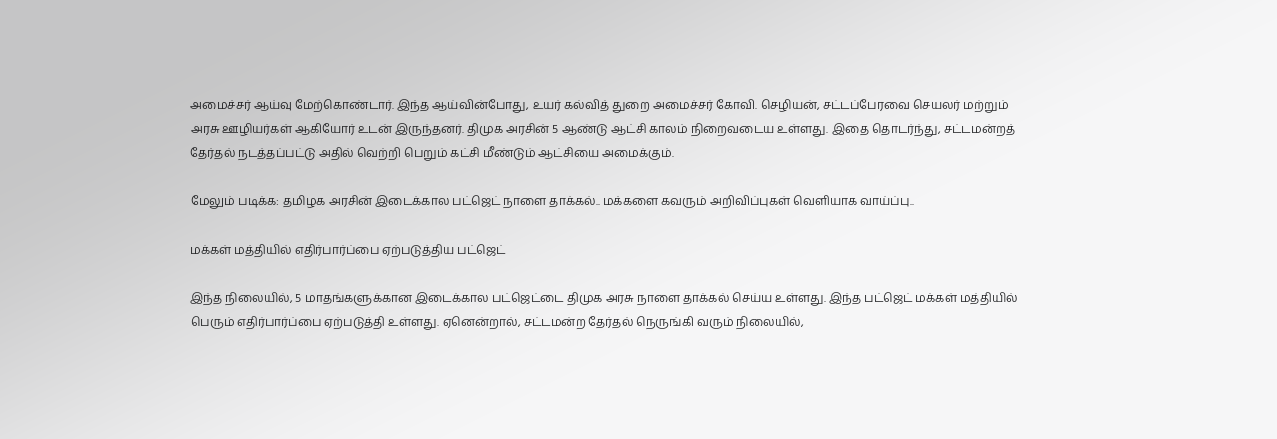அமைச்சர் ஆய்வு மேற்கொண்டார். இந்த ஆய்வின்போது, உயர் கல்வித் துறை அமைச்சர் கோவி. செழியன், சட்டப்பேரவை செயலர் மற்றும் அரசு ஊழியர்கள் ஆகியோர் உடன் இருந்தனர். திமுக அரசின் 5 ஆண்டு ஆட்சி காலம் நிறைவடைய உள்ளது. இதை தொடர்ந்து, சட்டமன்றத் தேர்தல் நடத்தப்பட்டு அதில் வெற்றி பெறும் கட்சி மீண்டும் ஆட்சியை அமைக்கும்.

மேலும் படிக்க: தமிழக அரசின் இடைக்கால பட்ஜெட் நாளை தாக்கல்.. மக்களை கவரும் அறிவிப்புகள் வெளியாக வாய்ப்பு..

மக்கள் மத்தியில் எதிர்பார்ப்பை ஏற்படுத்திய பட்ஜெட்

இந்த நிலையில், 5 மாதங்களுக்கான இடைக்கால பட்ஜெட்டை திமுக அரசு நாளை தாக்கல் செய்ய உள்ளது. இந்த பட்ஜெட் மக்கள் மத்தியில் பெரும் எதிர்பார்ப்பை ஏற்படுத்தி உள்ளது. ஏனென்றால், சட்டமன்ற தேர்தல் நெருங்கி வரும் நிலையில்,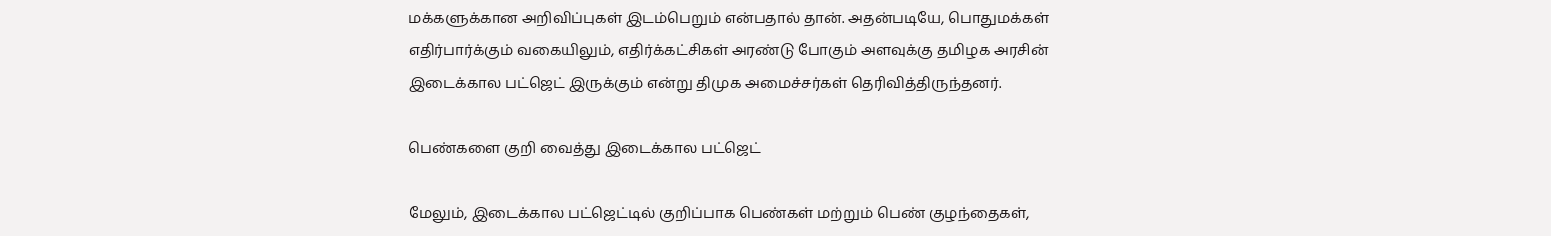மக்களுக்கான அறிவிப்புகள் இடம்பெறும் என்பதால் தான். அதன்படியே, பொதுமக்கள் எதிர்பார்க்கும் வகையிலும், எதிர்க்கட்சிகள் அரண்டு போகும் அளவுக்கு தமிழக அரசின் இடைக்கால பட்ஜெட் இருக்கும் என்று திமுக அமைச்சர்கள் தெரிவித்திருந்தனர்.

பெண்களை குறி வைத்து இடைக்கால பட்ஜெட்

மேலும், இடைக்கால பட்ஜெட்டில் குறிப்பாக பெண்கள் மற்றும் பெண் குழந்தைகள்,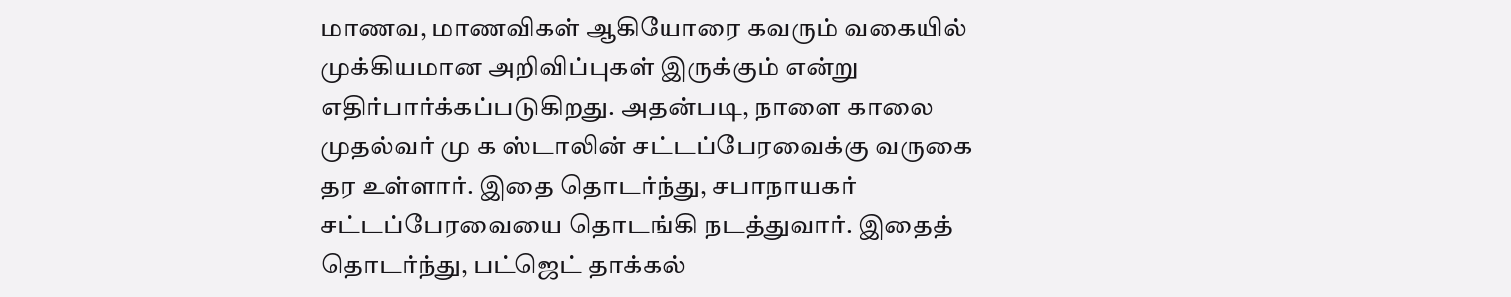மாணவ, மாணவிகள் ஆகியோரை கவரும் வகையில் முக்கியமான அறிவிப்புகள் இருக்கும் என்று எதிர்பார்க்கப்படுகிறது. அதன்படி, நாளை காலை முதல்வர் மு க ஸ்டாலின் சட்டப்பேரவைக்கு வருகை தர உள்ளார். இதை தொடர்ந்து, சபாநாயகர் சட்டப்பேரவையை தொடங்கி நடத்துவார். இதைத் தொடர்ந்து, பட்ஜெட் தாக்கல்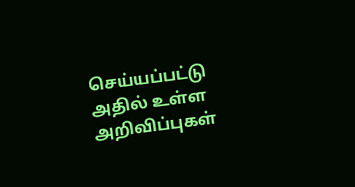செய்யப்பட்டு அதில் உள்ள அறிவிப்புகள்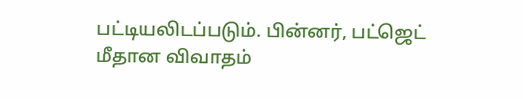பட்டியலிடப்படும். பின்னர், பட்ஜெட் மீதான விவாதம்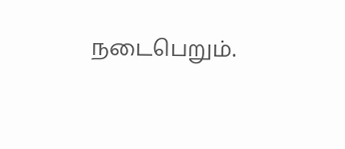நடைபெறும்.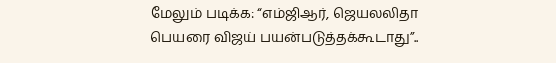மேலும் படிக்க: “எம்ஜிஆர், ஜெயலலிதா பெயரை விஜய் பயன்படுத்தக்கூடாது”..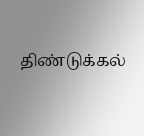திண்டுக்கல்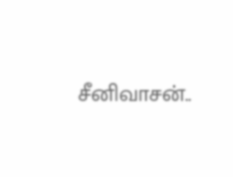சீனிவாசன்..